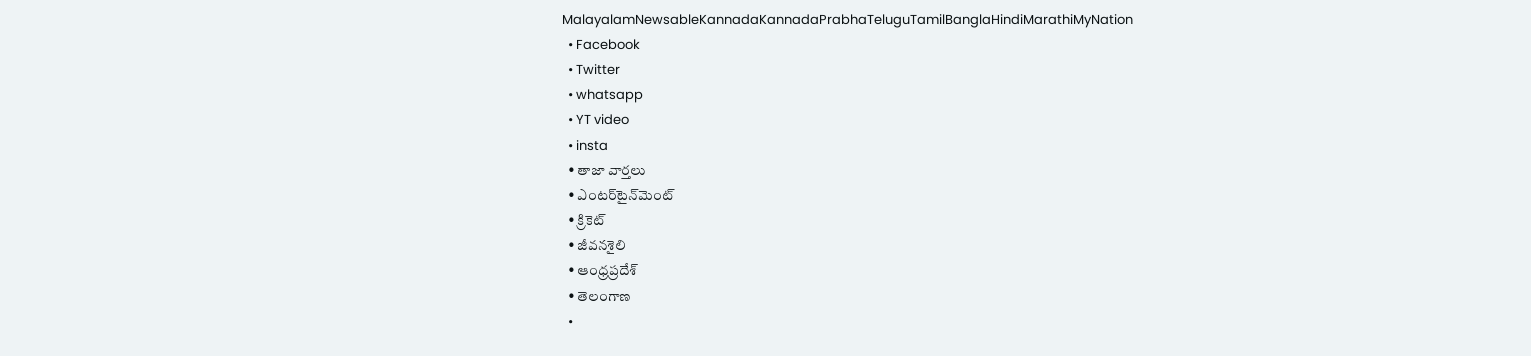MalayalamNewsableKannadaKannadaPrabhaTeluguTamilBanglaHindiMarathiMyNation
  • Facebook
  • Twitter
  • whatsapp
  • YT video
  • insta
  • తాజా వార్తలు
  • ఎంటర్‌టైన్‌మెంట్
  • క్రికెట్
  • జీవనశైలి
  • ఆంధ్రప్రదేశ్
  • తెలంగాణ
  •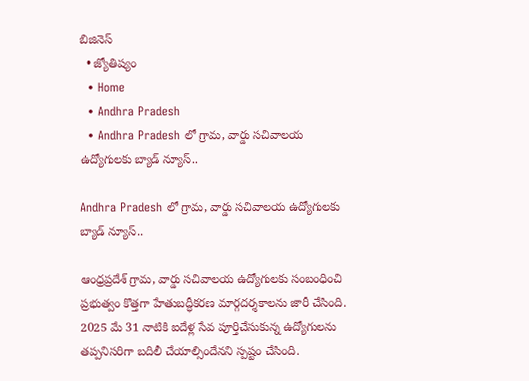బిజినెస్
  • జ్యోతిష్యం
  • Home
  • Andhra Pradesh
  • Andhra Pradesh లో గ్రామ, వార్డు సచివాలయ ఉద్యోగులకు బ్యాడ్ న్యూస్..

Andhra Pradesh లో గ్రామ, వార్డు సచివాలయ ఉద్యోగులకు బ్యాడ్ న్యూస్..

ఆంధ్రప్రదేశ్ గ్రామ, వార్డు సచివాలయ ఉద్యోగులకు సంబంధించి ప్రభుత్వం కొత్తగా హేతుబద్ధీకరణ మార్గదర్శకాలను జారీ చేసింది. 2025 మే 31 నాటికి ఐదేళ్ల సేవ పూర్తిచేసుకున్న ఉద్యోగులను తప్పనిసరిగా బదిలీ చేయాల్సిందేనని స్పష్టం చేసింది.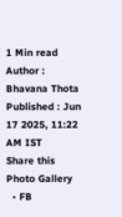1 Min read
Author : Bhavana Thota
Published : Jun 17 2025, 11:22 AM IST
Share this Photo Gallery
  • FB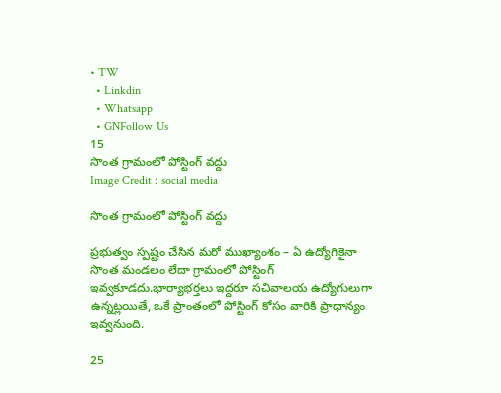• TW
  • Linkdin
  • Whatsapp
  • GNFollow Us
15
సొంత గ్రామంలో పోస్టింగ్‌ వద్దు
Image Credit : social media

సొంత గ్రామంలో పోస్టింగ్‌ వద్దు

ప్రభుత్వం స్పష్టం చేసిన మరో ముఖ్యాంశం – ఏ ఉద్యోగికైనా సొంత మండలం లేదా గ్రామంలో పోస్టింగ్‌ ఇవ్వకూడదు.భార్యాభర్తలు ఇద్దరూ సచివాలయ ఉద్యోగులుగా ఉన్నట్లయితే, ఒకే ప్రాంతంలో పోస్టింగ్‌ కోసం వారికి ప్రాధాన్యం ఇవ్వనుంది.

25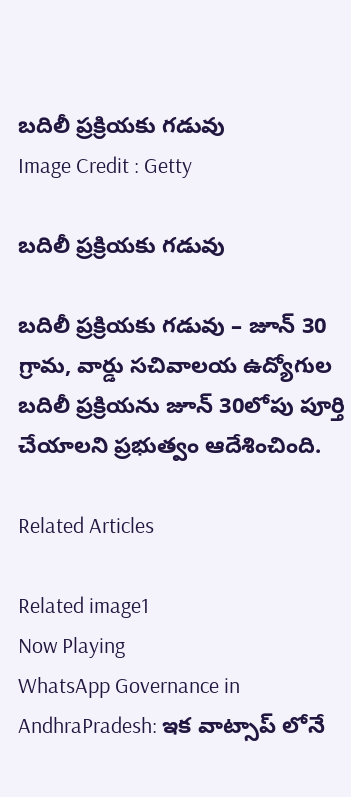బదిలీ ప్రక్రియకు గడువు
Image Credit : Getty

బదిలీ ప్రక్రియకు గడువు

బదిలీ ప్రక్రియకు గడువు – జూన్ 30 గ్రామ, వార్డు సచివాలయ ఉద్యోగుల బదిలీ ప్రక్రియను జూన్ 30లోపు పూర్తి చేయాలని ప్రభుత్వం ఆదేశించింది.

Related Articles

Related image1
Now Playing
WhatsApp Governance in AndhraPradesh: ఇక వాట్సాప్ లోనే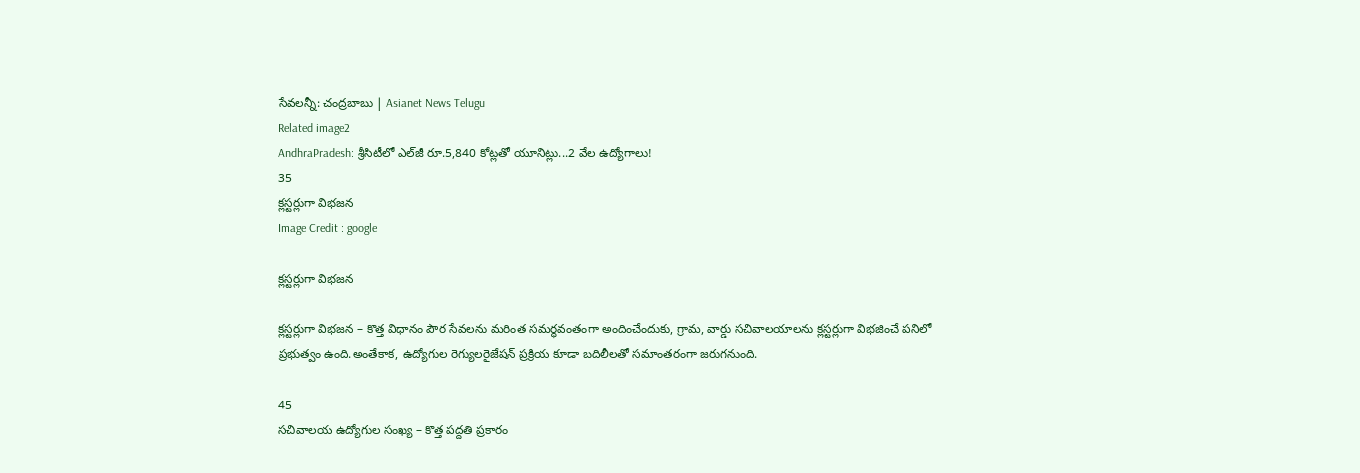సేవలన్నీ: చంద్రబాబు | Asianet News Telugu
Related image2
AndhraPradesh: శ్రీసిటీలో ఎల్‌జీ రూ.5,840 కోట్లతో యూనిట్లు...2 వేల ఉద్యోగాలు!
35
క్లస్టర్లుగా విభజన
Image Credit : google

క్లస్టర్లుగా విభజన

క్లస్టర్లుగా విభజన – కొత్త విధానం పౌర సేవలను మరింత సమర్థవంతంగా అందించేందుకు, గ్రామ, వార్డు సచివాలయాలను క్లస్టర్లుగా విభజించే పనిలో ప్రభుత్వం ఉంది.అంతేకాక, ఉద్యోగుల రెగ్యులరైజేషన్ ప్రక్రియ కూడా బదిలీలతో సమాంతరంగా జరుగనుంది.

45
సచివాలయ ఉద్యోగుల సంఖ్య – కొత్త పద్దతి ప్రకారం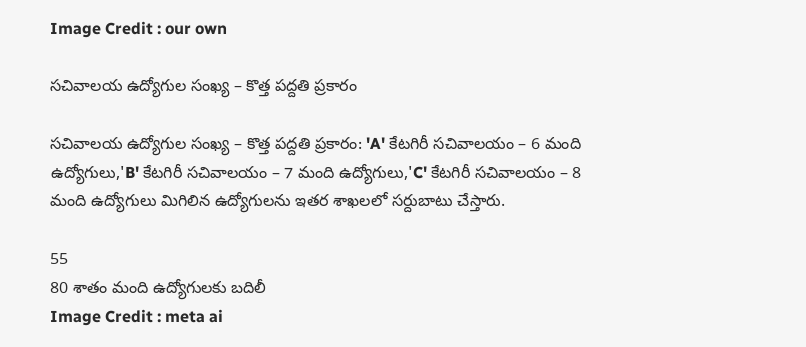Image Credit : our own

సచివాలయ ఉద్యోగుల సంఖ్య – కొత్త పద్దతి ప్రకారం

సచివాలయ ఉద్యోగుల సంఖ్య – కొత్త పద్దతి ప్రకారం: 'A' కేటగిరీ సచివాలయం – 6 మంది ఉద్యోగులు,'B' కేటగిరీ సచివాలయం – 7 మంది ఉద్యోగులు,'C' కేటగిరీ సచివాలయం – 8 మంది ఉద్యోగులు మిగిలిన ఉద్యోగులను ఇతర శాఖలలో సర్దుబాటు చేస్తారు.

55
80 శాతం మంది ఉద్యోగులకు బదిలీ
Image Credit : meta ai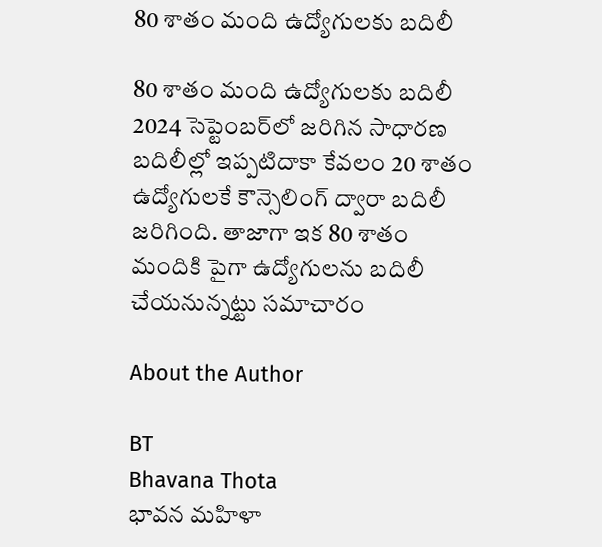80 శాతం మంది ఉద్యోగులకు బదిలీ

80 శాతం మంది ఉద్యోగులకు బదిలీ 2024 సెప్టెంబర్‌లో జరిగిన సాధారణ బదిలీల్లో ఇప్పటిదాకా కేవలం 20 శాతం ఉద్యోగులకే కౌన్సెలింగ్‌ ద్వారా బదిలీ జరిగింది. తాజాగా ఇక 80 శాతం మందికి పైగా ఉద్యోగులను బదిలీ చేయనున్నట్టు సమాచారం

About the Author

BT
Bhavana Thota
భావన మహిళా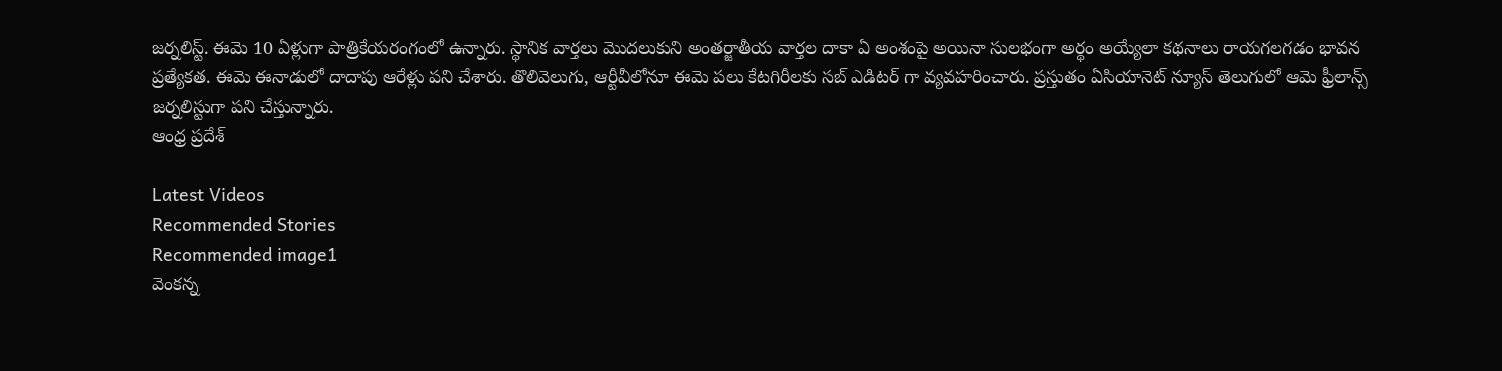జర్నలిస్ట్. ఈమె 10 ఏళ్లుగా పాత్రికేయరంగంలో ఉన్నారు. స్థానిక వార్తలు మొదలుకుని అంతర్జాతీయ వార్తల దాకా ఏ అంశంపై అయినా సులభంగా అర్థం అయ్యేలా కథనాలు రాయగలగడం భావన ప్రత్యేకత. ఈమె ఈనాడులో దాదాపు ఆరేళ్లు పని చేశారు. తొలివెలుగు, ఆర్టీవీలోనూ ఈమె పలు కేటగిరీలకు సబ్ ఎడిటర్ గా వ్యవహరించారు. ప్రస్తుతం ఏసియానెట్ న్యూస్ తెలుగులో ఆమె ఫ్రీలాన్స్ జర్నలిస్టుగా పని చేస్తున్నారు.
ఆంధ్ర ప్రదేశ్

Latest Videos
Recommended Stories
Recommended image1
వెంక‌న్న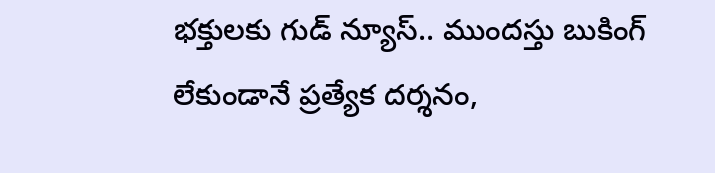భ‌క్తుల‌కు గుడ్ న్యూస్‌.. ముంద‌స్తు బుకింగ్ లేకుండానే ప్ర‌త్యేక‌ ద‌ర్శ‌నం,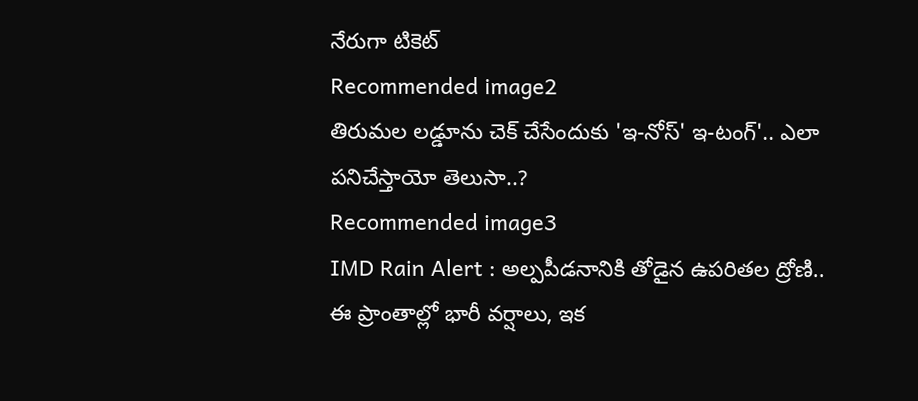నేరుగా టికెట్‌
Recommended image2
తిరుమల లడ్డూను చెక్ చేసేందుకు 'ఇ-నోస్' ఇ-టంగ్'.. ఎలా పనిచేస్తాయో తెలుసా..?
Recommended image3
IMD Rain Alert : అల్పపీడనానికి తోడైన ఉపరితల ద్రోణి.. ఈ ప్రాంతాల్లో భారీ వర్షాలు, ఇక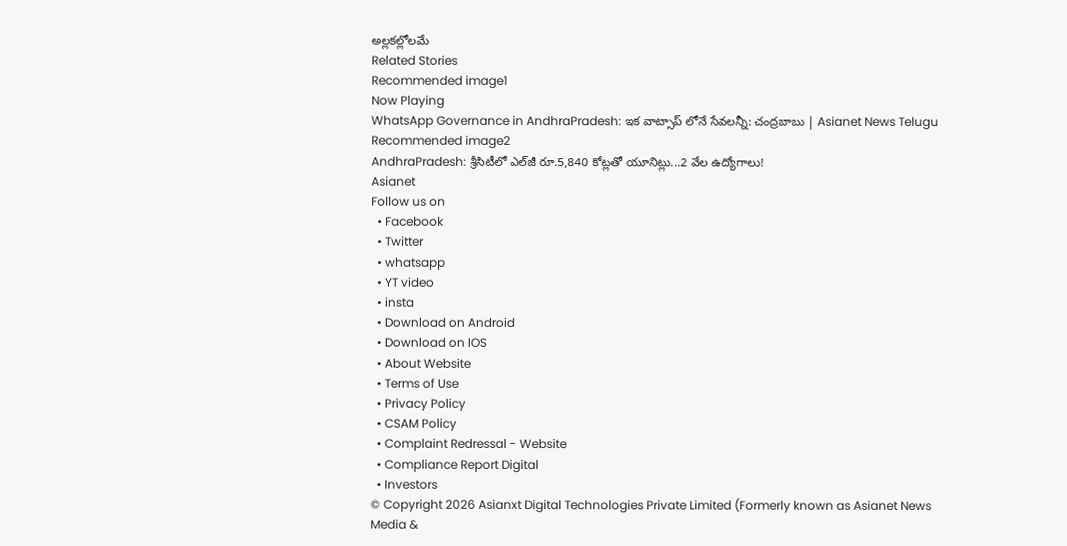అల్లకల్లోలమే
Related Stories
Recommended image1
Now Playing
WhatsApp Governance in AndhraPradesh: ఇక వాట్సాప్ లోనే సేవలన్నీ: చంద్రబాబు | Asianet News Telugu
Recommended image2
AndhraPradesh: శ్రీసిటీలో ఎల్‌జీ రూ.5,840 కోట్లతో యూనిట్లు...2 వేల ఉద్యోగాలు!
Asianet
Follow us on
  • Facebook
  • Twitter
  • whatsapp
  • YT video
  • insta
  • Download on Android
  • Download on IOS
  • About Website
  • Terms of Use
  • Privacy Policy
  • CSAM Policy
  • Complaint Redressal - Website
  • Compliance Report Digital
  • Investors
© Copyright 2026 Asianxt Digital Technologies Private Limited (Formerly known as Asianet News Media &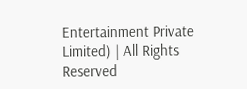Entertainment Private Limited) | All Rights Reserved